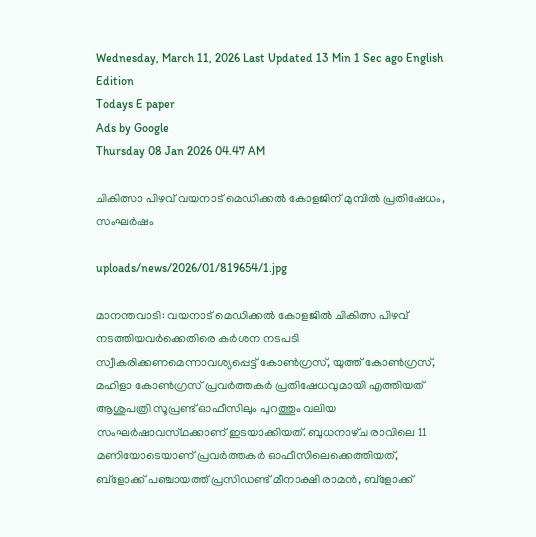Wednesday, March 11, 2026 Last Updated 13 Min 1 Sec ago English Edition
Todays E paper
Ads by Google
Thursday 08 Jan 2026 04.47 AM

ചികിത്സാ പിഴവ്‌ വയനാട്‌ മെഡിക്കല്‍ കോളജിന്‌ മുമ്പില്‍ പ്രതിഷേധം, സംഘര്‍ഷം

uploads/news/2026/01/819654/1.jpg

മാനന്തവാടി: വയനാട്‌ മെഡിക്കല്‍ കോളജില്‍ ചികിത്സ പിഴവ്‌ നടത്തിയവര്‍ക്കെതിരെ കര്‍ശന നടപടി സ്വീകരിക്കണമെന്നാവശ്യപ്പെട്ട്‌ കോണ്‍ഗ്രസ്‌, യുത്ത്‌ കോണ്‍ഗ്രസ്‌, മഹിളാ കോണ്‍ഗ്രസ്‌ പ്രവര്‍ത്തകര്‍ പ്രതിഷേധവുമായി എത്തിയത്‌ ആശുപത്രി സൂപ്രണ്ട്‌ ഓഫീസിലും പുറത്തും വലിയ സംഘര്‍ഷാവസ്‌ഥക്കാണ്‌ ഇടയാക്കിയത്‌. ബുധനാഴ്‌ച രാവിലെ 11 മണിയോടെയാണ്‌ പ്രവര്‍ത്തകര്‍ ഓഫീസിലെക്കെത്തിയത്‌, ബ്‌ളോക്ക്‌ പഞ്ചായത്ത്‌ പ്രസിഡണ്ട്‌ മീനാക്ഷി രാമന്‍, ബ്‌ളോക്ക്‌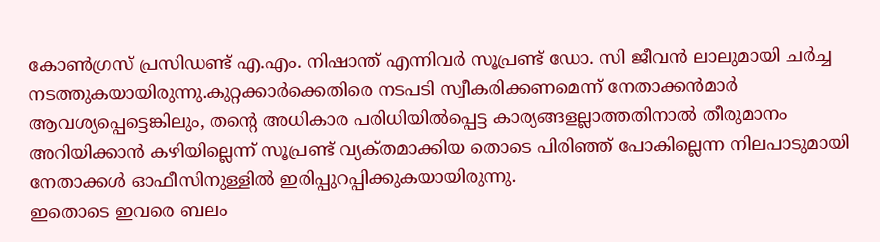കോണ്‍ഗ്രസ്‌ പ്രസിഡണ്ട്‌ എ.എം. നിഷാന്ത്‌ എന്നിവര്‍ സൂപ്രണ്ട്‌ ഡോ. സി ജീവന്‍ ലാലുമായി ചര്‍ച്ച നടത്തുകയായിരുന്നു.കുറ്റക്കാര്‍ക്കെതിരെ നടപടി സ്വീകരിക്കണമെന്ന്‌ നേതാക്കന്‍മാര്‍ ആവശ്യപ്പെട്ടെങ്കിലും, തന്റെ അധികാര പരിധിയില്‍പ്പെട്ട കാര്യങ്ങളല്ലാത്തതിനാല്‍ തീരുമാനം അറിയിക്കാന്‍ കഴിയില്ലെന്ന്‌ സൂപ്രണ്ട്‌ വ്യക്‌തമാക്കിയ തൊടെ പിരിഞ്ഞ്‌ പോകില്ലെന്ന നിലപാടുമായി നേതാക്കള്‍ ഓഫീസിനുള്ളില്‍ ഇരിപ്പുറപ്പിക്കുകയായിരുന്നു.
ഇതൊടെ ഇവരെ ബലം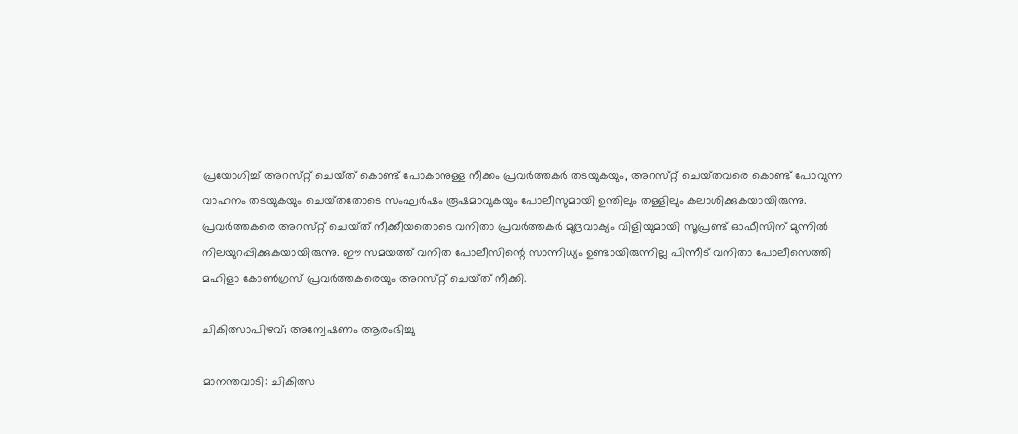പ്രയോഗിച്ച്‌ അറസ്‌റ്റ് ചെയ്‌ത് കൊണ്ട്‌ പോകാനുള്ള നീക്കം പ്രവര്‍ത്തകര്‍ തടയുകയും, അറസ്‌റ്റ് ചെയ്‌തവരെ കൊണ്ട്‌ പോവുന്ന വാഹനം തടയുകയും ചെയ്‌തതോടെ സംഘര്‍ഷം രൂഷമാവുകയും പോലീസുമായി ഉന്തിലും തള്ളിലും കലാശിക്കുകയായിരുന്നു.
പ്രവര്‍ത്തകരെ അറസ്‌റ്റ് ചെയ്‌ത് നീക്കീയതൊടെ വനിതാ പ്രവര്‍ത്തകര്‍ മുദ്രവാക്യം വിളിയുമായി സൂപ്രണ്ട്‌ ഓഫീസിന്‌ മുന്നില്‍ നിലയുറപ്പിക്കുകയായിരുന്നു. ഈ സമയത്ത്‌ വനിത പോലീസിന്റെ സാന്നിധ്യം ഉണ്ടായിരുന്നില്ല പിന്നീട്‌ വനിതാ പോലീസെത്തി മഹിളാ കോണ്‍ഗ്രസ്‌ പ്രവര്‍ത്തകരെയും അറസ്‌റ്റ് ചെയ്‌ത് നീക്കി.

ചികിത്സാപിഴവ്‌; അന്വേഷണം ആരംഭിച്ചു

മാനന്തവാടി: ചികിത്സ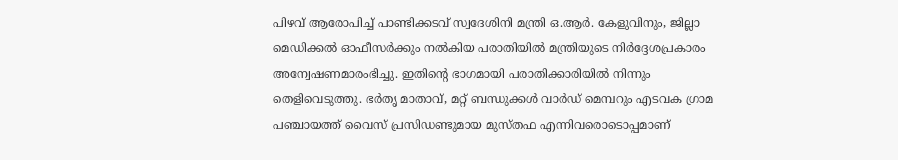പിഴവ്‌ ആരോപിച്ച്‌ പാണ്ടിക്കടവ്‌ സ്വദേശിനി മന്ത്രി ഒ.ആര്‍. കേളുവിനും, ജില്ലാ മെഡിക്കല്‍ ഓഫീസര്‍ക്കും നല്‍കിയ പരാതിയില്‍ മന്ത്രിയുടെ നിര്‍ദ്ദേശപ്രകാരം അന്വേഷണമാരംഭിച്ചു. ഇതിന്റെ ഭാഗമായി പരാതിക്കാരിയില്‍ നിന്നും തെളിവെടുത്തു. ഭര്‍തൃ മാതാവ്‌, മറ്റ്‌ ബന്ധുക്കള്‍ വാര്‍ഡ്‌ മെമ്പറും എടവക ഗ്രാമ പഞ്ചായത്ത്‌ വൈസ്‌ പ്രസിഡണ്ടുമായ മുസ്‌തഫ എന്നിവരൊടൊപ്പമാണ്‌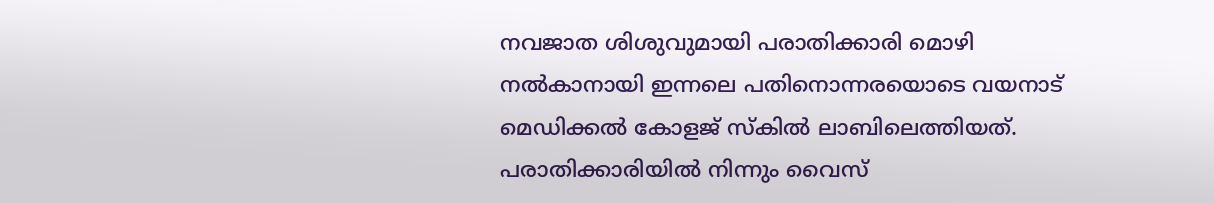നവജാത ശിശുവുമായി പരാതിക്കാരി മൊഴി നല്‍കാനായി ഇന്നലെ പതിനൊന്നരയൊടെ വയനാട്‌ മെഡിക്കല്‍ കോളജ്‌ സ്‌കില്‍ ലാബിലെത്തിയത്‌.
പരാതിക്കാരിയില്‍ നിന്നും വൈസ്‌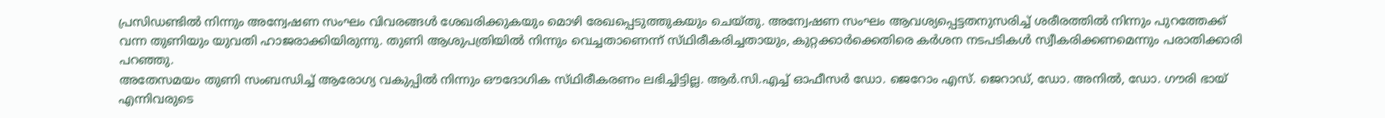പ്രസിഡണ്ടില്‍ നിന്നും അന്വേഷണ സംഘം വിവരങ്ങള്‍ ശേഖരിക്കുകയും മൊഴി രേഖപ്പെടുത്തുകയും ചെയ്‌തു. അന്വേഷണ സംഘം ആവശ്യപ്പെട്ടതനുസരിച്ച്‌ ശരീരത്തില്‍ നിന്നും പുറത്തേക്ക്‌ വന്ന തുണിയും യുവതി ഹാജരാക്കിയിരുന്നു. തുണി ആശുപത്രിയില്‍ നിന്നും വെച്ചതാണെന്ന്‌ സ്‌ഥിരീകരിച്ചതായും, കുറ്റക്കാര്‍ക്കെതിരെ കര്‍ശന നടപടികള്‍ സ്വീകരിക്കണമെന്നും പരാതിക്കാരി പറഞ്ഞു.
അതേസമയം തുണി സംബന്ധിച്ച്‌ ആരോഗ്യ വകുപ്പില്‍ നിന്നും ഔദോഗിക സ്‌ഥിരീകരണം ലഭിച്ചിട്ടില്ല. ആര്‍.സി.എച്ച്‌ ഓഫീസര്‍ ഡോ. ജെറോം എസ്‌. ജെറാഡ്‌, ഡോ. അനില്‍, ഡോ. ഗൗരി ഭായ്‌ എന്നിവരുടെ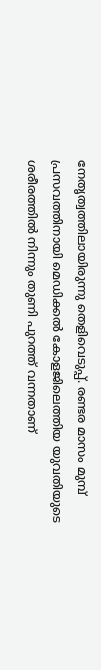നേതൃത്വത്തിലായിരുന്നു തെളിവെടുപ്പ്‌. രണ്ടര മാസം മുമ്പ്‌ പ്രസവത്തിനായി മെഡിക്കല്‍ കോളജിലെത്തിയ യുവതിയുടെ ശരീരത്തില്‍ നിന്നും തുണി പുറത്ത്‌ വന്നതാണ്‌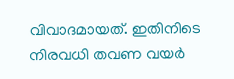വിവാദമായത്‌. ഇതിനിടെ നിരവധി തവണ വയര്‍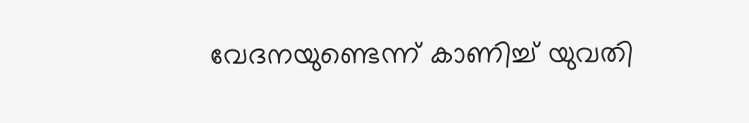വേദനയുണ്ടെന്ന്‌ കാണിച്ച്‌ യുവതി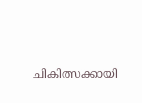ചികിത്സക്കായി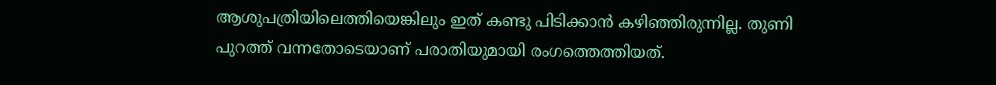ആശുപത്രിയിലെത്തിയെങ്കിലും ഇത്‌ കണ്ടു പിടിക്കാന്‍ കഴിഞ്ഞിരുന്നില്ല. തുണി പുറത്ത്‌ വന്നതോടെയാണ്‌ പരാതിയുമായി രംഗത്തെത്തിയത്‌.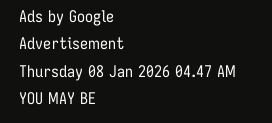Ads by Google
Advertisement
Thursday 08 Jan 2026 04.47 AM
YOU MAY BE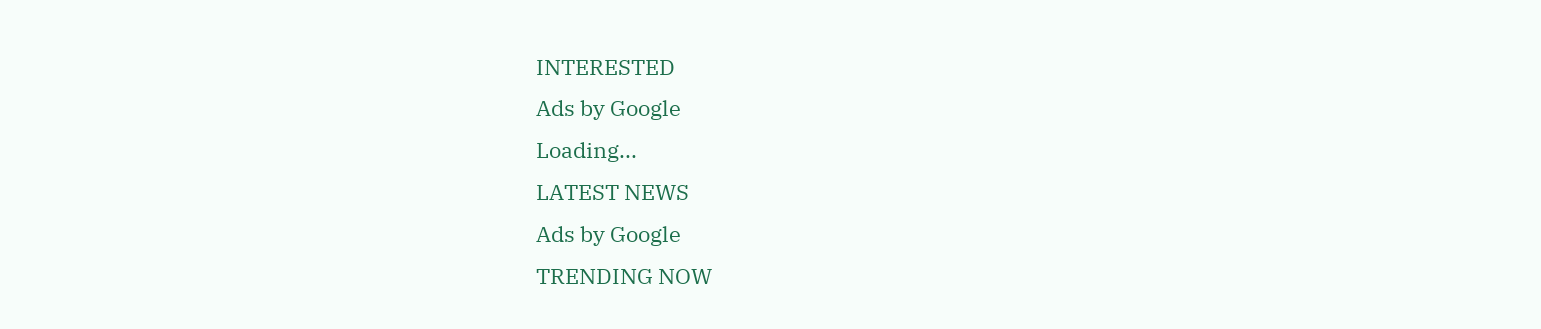INTERESTED
Ads by Google
Loading...
LATEST NEWS
Ads by Google
TRENDING NOW